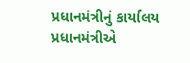પ્રધાનમંત્રીનું કાર્યાલય
પ્રધાનમંત્રીએ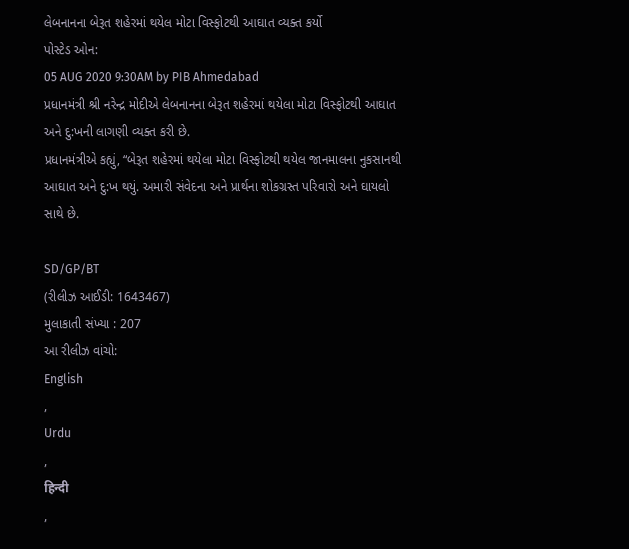લેબનાનના બેરૂત શહેરમાં થયેલ મોટા વિસ્ફોટથી આઘાત વ્યક્ત કર્યો
પોસ્ટેડ ઓન:
05 AUG 2020 9:30AM by PIB Ahmedabad
પ્રધાનમંત્રી શ્રી નરેન્દ્ર મોદીએ લેબનાનના બેરૂત શહેરમાં થયેલા મોટા વિસ્ફોટથી આઘાત અને દુ:ખની લાગણી વ્યક્ત કરી છે.
પ્રધાનમંત્રીએ કહ્યું, “બેરૂત શહેરમાં થયેલા મોટા વિસ્ફોટથી થયેલ જાનમાલના નુકસાનથી આઘાત અને દુ:ખ થયું. અમારી સંવેદના અને પ્રાર્થના શોકગ્રસ્ત પરિવારો અને ઘાયલો સાથે છે.

SD/GP/BT
(રીલીઝ આઈડી: 1643467)
મુલાકાતી સંખ્યા : 207
આ રીલીઝ વાંચો:
English
,
Urdu
,
हिन्दी
,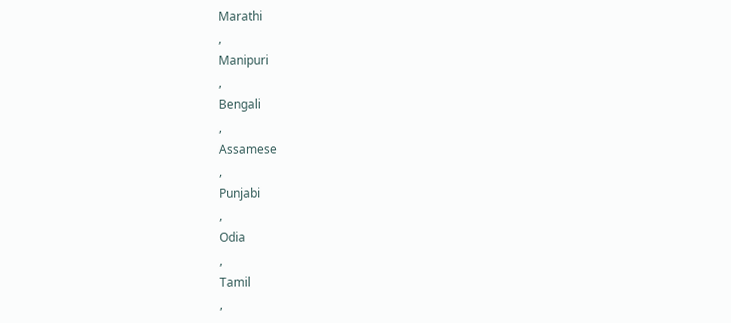Marathi
,
Manipuri
,
Bengali
,
Assamese
,
Punjabi
,
Odia
,
Tamil
,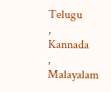Telugu
,
Kannada
,
Malayalam